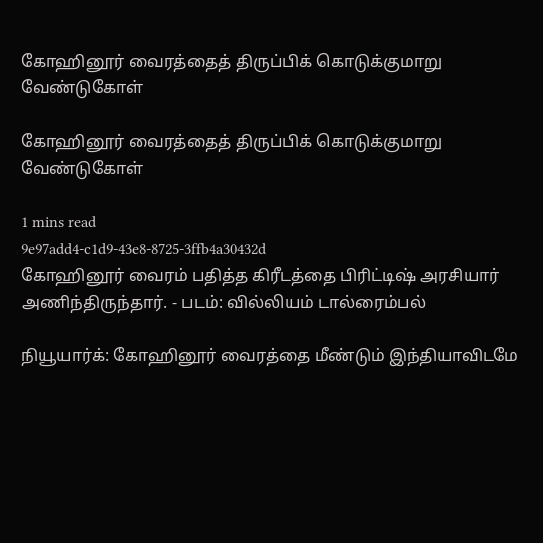கோஹினூர் வைரத்தைத் திருப்பிக் கொடுக்குமாறு வேண்டுகோள்

கோஹினூர் வைரத்தைத் திருப்பிக் கொடுக்குமாறு வேண்டுகோள்

1 mins read
9e97add4-c1d9-43e8-8725-3ffb4a30432d
கோஹினூர் வைரம் பதித்த கிரீடத்தை பிரிட்டி‌ஷ் அரசியார் அணிந்திருந்தார். - படம்: வில்லியம் டால்ரைம்பல்

நியூயார்க்: கோஹினூர் வைரத்தை மீண்டும் இந்தியாவிடமே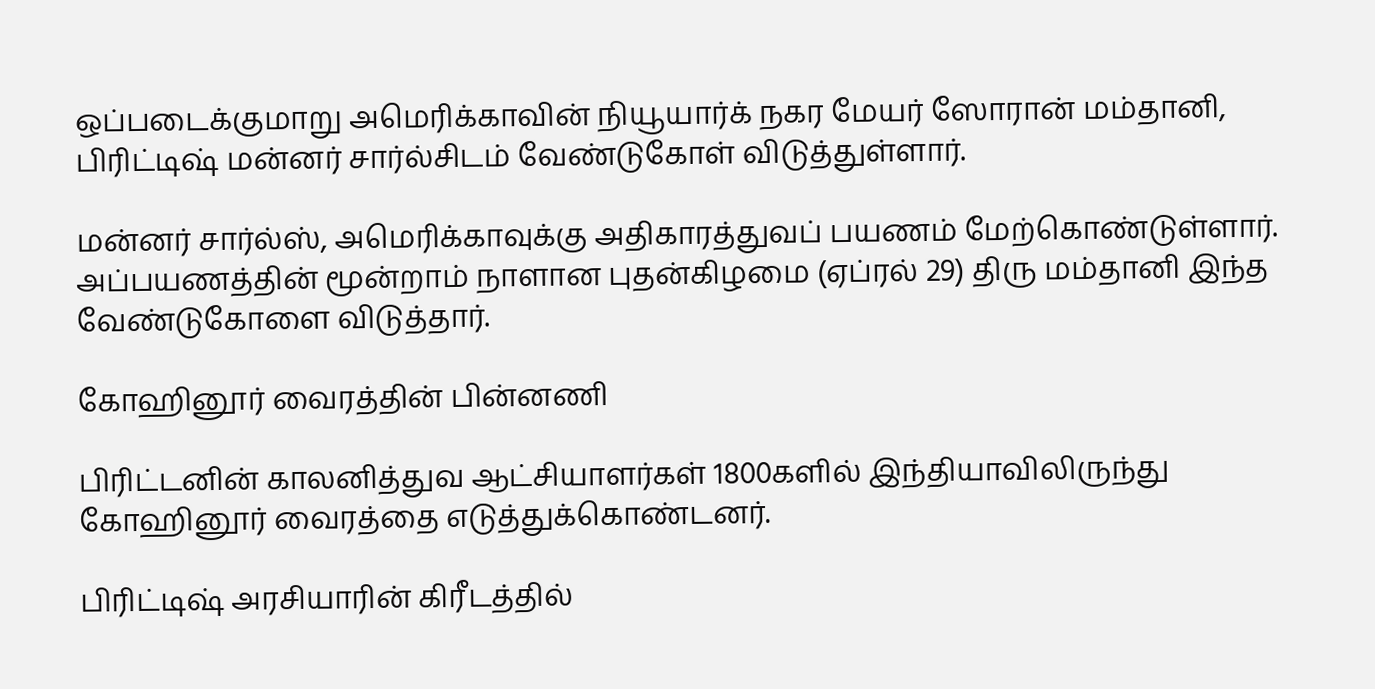ஒப்படைக்குமாறு அமெரிக்காவின் நியூயார்க் நகர மேயர் ஸோரான் மம்தானி, பிரிட்டி‌ஷ் மன்னர் சார்ல்சிடம் வேண்டுகோள் விடுத்துள்ளார்.

மன்னர் சார்ல்ஸ், அமெரிக்காவுக்கு அதிகாரத்துவப் பயணம் மேற்கொண்டுள்ளார். அப்பயணத்தின் மூன்றாம் நாளான புதன்கிழமை (ஏப்ரல் 29) திரு மம்தானி இந்த வேண்டுகோளை விடுத்தார்.

கோஹினூர் வைரத்தின் பின்னணி

பிரிட்டனின் காலனித்துவ ஆட்சியாளர்கள் 1800களில் இந்தியாவிலிருந்து கோஹினூர் வைரத்தை எடுத்துக்கொண்டனர்.

பிரிட்டி‌ஷ் அரசியாரின் கிரீடத்தில்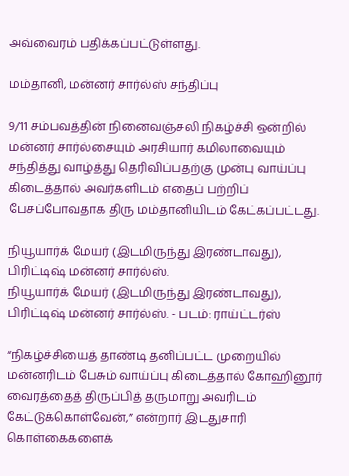அவ்வைரம் பதிக்கப்பட்டுள்ளது.

மம்தானி, மன்னர் சார்ல்ஸ் சந்திப்பு

9/11 சம்பவத்தின் நினைவஞ்சலி நிகழ்ச்சி ஒன்றில் மன்னர் சார்ல்சையும் அரசியார் கமிலாவையும் சந்தித்து வாழ்த்து தெரிவிப்பதற்கு முன்பு வாய்ப்பு கிடைத்தால் அவர்களிடம் எதைப் பற்றிப் பேசப்போவதாக திரு மம்தானியிடம் கேட்கப்பட்டது.

நியூயார்க் மேயர் (இடமிருந்து இரண்டாவது), பிரிட்டி‌ஷ் மன்னர் சார்ல்ஸ்.
நியூயார்க் மேயர் (இடமிருந்து இரண்டாவது), பிரிட்டி‌ஷ் மன்னர் சார்ல்ஸ். - படம்: ராய்ட்டர்ஸ்

“நிகழ்ச்சியைத் தாண்டி தனிப்பட்ட முறையில் மன்னரிடம் பேசும் வாய்ப்பு கிடைத்தால் கோஹினூர் வைரத்தைத் திருப்பித் தருமாறு அவரிடம் கேட்டுக்கொள்வேன்,” என்றார் இடதுசாரி கொள்கைகளைக்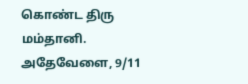கொண்ட திரு மம்தானி. அதேவேளை, 9/11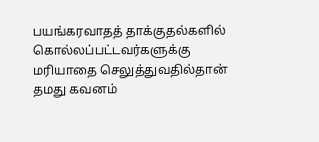பயங்கரவாதத் தாக்குதல்களில் கொல்லப்பட்டவர்களுக்கு மரியாதை செலுத்துவதில்தான் தமது கவனம்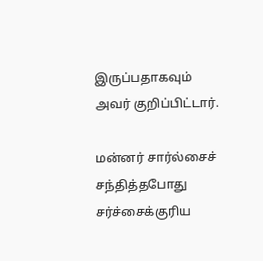இருப்பதாகவும் அவர் குறிப்பிட்டார்.

மன்னர் சார்ல்சைச் சந்தித்தபோது சர்ச்சைக்குரிய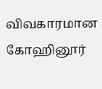விவகாரமான கோஹினூர்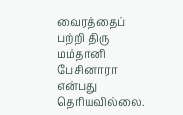வைரத்தைப் பற்றி திரு மம்தானி பேசினாரா என்பது தெரியவில்லை.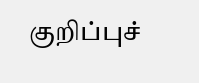குறிப்புச்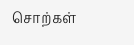சொற்கள்